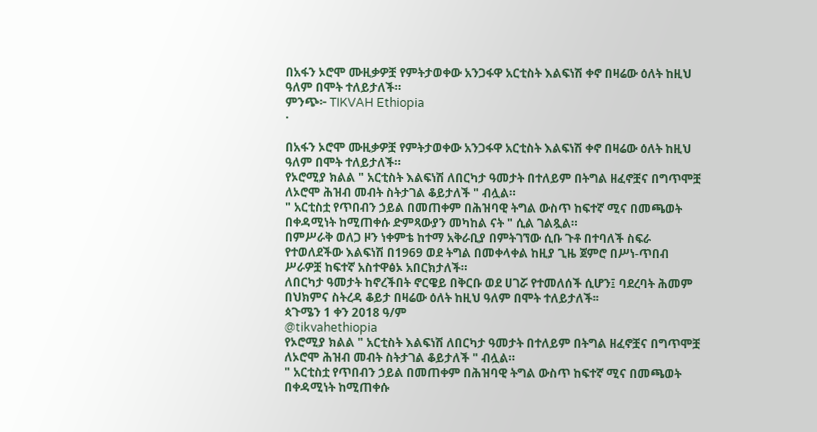በአፋን ኦሮሞ ሙዚቃዎቿ የምትታወቀው አንጋፋዋ አርቲስት እልፍነሽ ቀኖ በዛሬው ዕለት ከዚህ ዓለም በሞት ተለይታለች።
ምንጭ፦ TIKVAH Ethiopia
·

በአፋን ኦሮሞ ሙዚቃዎቿ የምትታወቀው አንጋፋዋ አርቲስት እልፍነሽ ቀኖ በዛሬው ዕለት ከዚህ ዓለም በሞት ተለይታለች።
የኦሮሚያ ክልል " አርቲስት እልፍነሽ ለበርካታ ዓመታት በተለይም በትግል ዘፈኖቿና በግጥሞቿ ለኦሮሞ ሕዝብ መብት ስትታገል ቆይታለች " ብሏል።
" አርቲስቷ የጥበብን ኃይል በመጠቀም በሕዝባዊ ትግል ውስጥ ከፍተኛ ሚና በመጫወት በቀዳሚነት ከሚጠቀሱ ድምጻውያን መካከል ናት " ሲል ገልጿል።
በምሥራቅ ወለጋ ዞን ነቀምቴ ከተማ አቅራቢያ በምትገኘው ሲቡ ጉቶ በተባለች ስፍራ የተወለደችው እልፍነሽ በ1969 ወደ ትግል በመቀላቀል ከዚያ ጊዜ ጀምሮ በሥነ-ጥበብ ሥራዎቿ ከፍተኛ አስተዋፅኦ አበርክታለች።
ለበርካታ ዓመታት ከኖረችበት ኖርዌይ በቅርቡ ወደ ሀገሯ የተመለሰች ሲሆን፤ ባደረባት ሕመም በህክምና ስትረዳ ቆይታ በዛሬው ዕለት ከዚህ ዓለም በሞት ተለይታለች፡፡
ጳጉሜን 1 ቀን 2018 ዓ/ም
@tikvahethiopia
የኦሮሚያ ክልል " አርቲስት እልፍነሽ ለበርካታ ዓመታት በተለይም በትግል ዘፈኖቿና በግጥሞቿ ለኦሮሞ ሕዝብ መብት ስትታገል ቆይታለች " ብሏል።
" አርቲስቷ የጥበብን ኃይል በመጠቀም በሕዝባዊ ትግል ውስጥ ከፍተኛ ሚና በመጫወት በቀዳሚነት ከሚጠቀሱ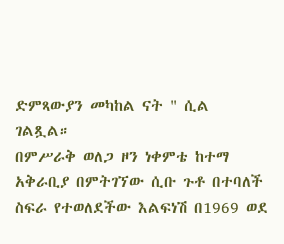ድምጻውያን መካከል ናት " ሲል ገልጿል።
በምሥራቅ ወለጋ ዞን ነቀምቴ ከተማ አቅራቢያ በምትገኘው ሲቡ ጉቶ በተባለች ስፍራ የተወለደችው እልፍነሽ በ1969 ወደ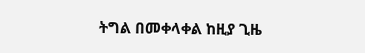ትግል በመቀላቀል ከዚያ ጊዜ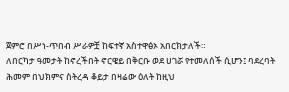ጀምሮ በሥነ-ጥበብ ሥራዎቿ ከፍተኛ አስተዋፅኦ አበርክታለች።
ለበርካታ ዓመታት ከኖረችበት ኖርዌይ በቅርቡ ወደ ሀገሯ የተመለሰች ሲሆን፤ ባደረባት ሕመም በህክምና ስትረዳ ቆይታ በዛሬው ዕለት ከዚህ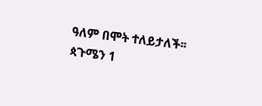ዓለም በሞት ተለይታለች፡፡
ጳጉሜን 1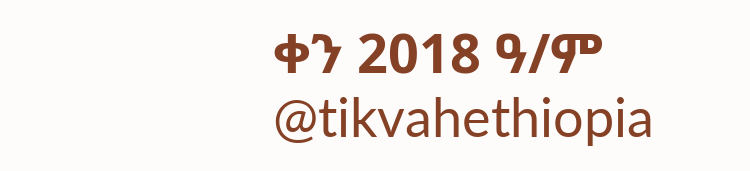ቀን 2018 ዓ/ም
@tikvahethiopia